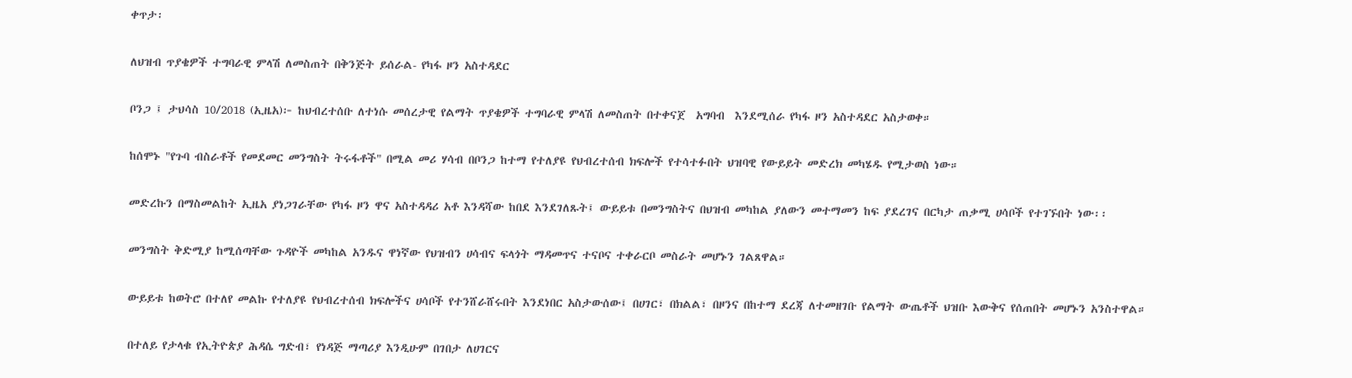ቀጥታ፡

ለህዝብ ጥያቄዎች ተግባራዊ ምላሽ ለመስጠት በቅንጅት ይሰራል- የካፋ ዞን አስተዳደር

ቦንጋ ፤ ታህሳስ 10/2018 (ኢዜአ)፦ ከህብረተሰቡ ለተነሱ መሰረታዊ የልማት ጥያቄዎች ተግባራዊ ምላሽ ለመስጠት በተቀናጀ  አግባብ  እንደሚሰራ የካፋ ዞን አስተዳደር አስታወቀ።

ከሰሞኑ "የጉባ ብስራቶች የመደመር መንግስት ትሩፋቶች" በሚል መሪ ሃሳብ በቦንጋ ከተማ የተለያዩ የህብረተሰብ ክፍሎች የተሳተፉበት ህዝባዊ የውይይት መድረክ መካሄዱ የሚታወስ ነው።

መድረኩን በማስመልከት ኢዜአ ያነጋገራቸው የካፋ ዞን ዋና አስተዳዳሪ አቶ እንዳሻው ከበደ እንደገለጹት፤ ውይይቱ በመንግስትና በህዝብ መካከል ያለውን መተማመን ከፍ ያደረገና በርካታ ጠቃሚ ሀሳቦች የተገኙበት ነው፡፡

መንግስት ቅድሚያ ከሚሰጣቸው ጉዳዮች መካከል አንዱና ዋነኛው የህዝብን ሀሳብና ፍላጎት ማዳመጥና ተናቦና ተቀራርቦ መስራት መሆኑን ገልጸዋል።

ውይይቱ ከወትሮ በተለየ መልኩ የተለያዩ የህብረተሰብ ክፍሎችና ሀሳቦች የተንሸራሸሩበት እንደነበር አስታውሰው፤ በሀገር፣ በክልል፣ በዞንና በከተማ ደረጃ ለተመዘገቡ የልማት ውጤቶች ህዝቡ እውቅና የሰጠበት መሆኑን አንስተዋል።

በተለይ የታላቁ የኢትዮጵያ ሕዳሴ ግድብ፣ የነዳጅ ማጣሪያ እንዲሁም በገበታ ለሀገርና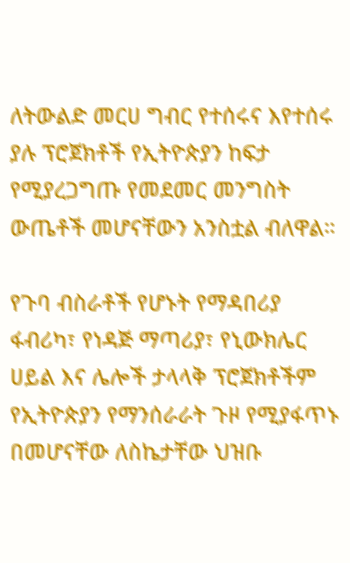ለትውልድ መርሀ ግብር የተሰሩና እየተሰሩ ያሉ ፕሮጀክቶች የኢትዮጵያን ከፍታ የሚያረጋግጡ የመደመር መንግስት ውጤቶች መሆናቸውን አንስቷል ብለዋል።

የጉባ ብስራቶች የሆኑት የማዳበሪያ ፋብሪካ፣ የነዳጅ ማጣሪያ፣ የኒውክሌር ሀይል እና ሌሎች ታላላቅ ፕሮጀክቶችም የኢትዮጵያን የማንሰራራት ጉዞ የሚያፋጥኑ በመሆናቸው ለስኬታቸው ህዝቡ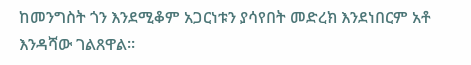ከመንግስት ጎን እንደሚቆም አጋርነቱን ያሳየበት መድረክ እንደነበርም አቶ እንዳሻው ገልጸዋል።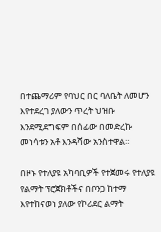በተጨማሪም የባህር በር ባለቤት ለመሆን እየተደረገ ያለውን ጥረት ህዝቡ እንደሚደግፍም በሰፊው በመድረኩ መነሳቱን አቶ እንዳሻው አንስተዋል።

በዞኑ የተለያዩ አካባቢዎች የተጀመሩ የተለያዩ የልማት ፕሮጀክቶችና በቦንጋ ከተማ እየተከናወነ ያለው የኮሪደር ልማት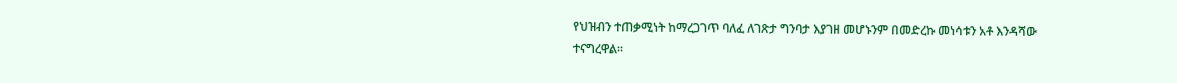የህዝብን ተጠቃሚነት ከማረጋገጥ ባለፈ ለገጽታ ግንባታ እያገዘ መሆኑንም በመድረኩ መነሳቱን አቶ እንዳሻው ተናግረዋል።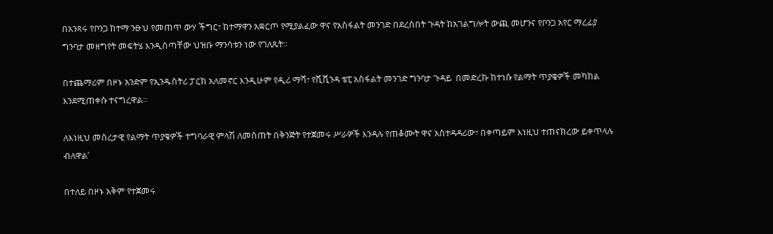በአንጻሩ የቦንጋ ከተማ ንፁህ የመጠጥ ውሃ ችግር፣ ከተማዋን አቋርጦ የሚያልፈው ዋና የአስፋልት መንገድ በደረሰበት ጉዳት ከአገልግሎት ውጪ መሆንና የቦንጋ አየር ማረፊያ ግንባታ መዘግየት መፍትሄ እንዲሰጣቸው ህዝቡ ማንሳቱን ነው የገለጹት።

በተጨማሪም በዞኑ አንድም የኢንዱስትሪ ፓርክ አለመኖር እንዲሁም የዲሪ ማሻ፣ የሺሺንዳ ቴፒ አስፋልት መንገድ ግንባታ ጉዳይ  በመድረኩ ከተነሱ የልማት ጥያቄዎች መካከል እንደሚጠቀሱ ተናግረዋል።

ለእነዚህ መሰረታዊ የልማት ጥያቄዎች ተግባራዊ ምላሽ ለመስጠት በቅንጅት የተጀመሩ ሥራዎች እንዳሉ የጠቆሙት ዋና አስተዳዳሪው፣ በቀጣይም እነዚህ ተጠናክረው ይቀጥላሉ ብለዋል'

በተለይ በዞኑ አቅም የተጀመሩ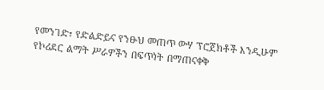የመንገድ፣ የድልድይና የንፁህ መጠጥ ውሃ ፕሮጀክቶች እንዲሁም የኮሪደር ልማት ሥራዎችን በፍጥነት በማጠናቀቅ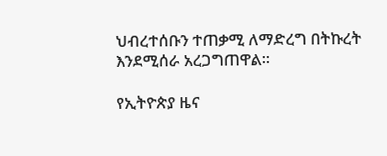ህብረተሰቡን ተጠቃሚ ለማድረግ በትኩረት እንደሚሰራ አረጋግጠዋል።

የኢትዮጵያ ዜና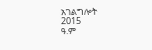አገልግሎት
2015
ዓ.ም